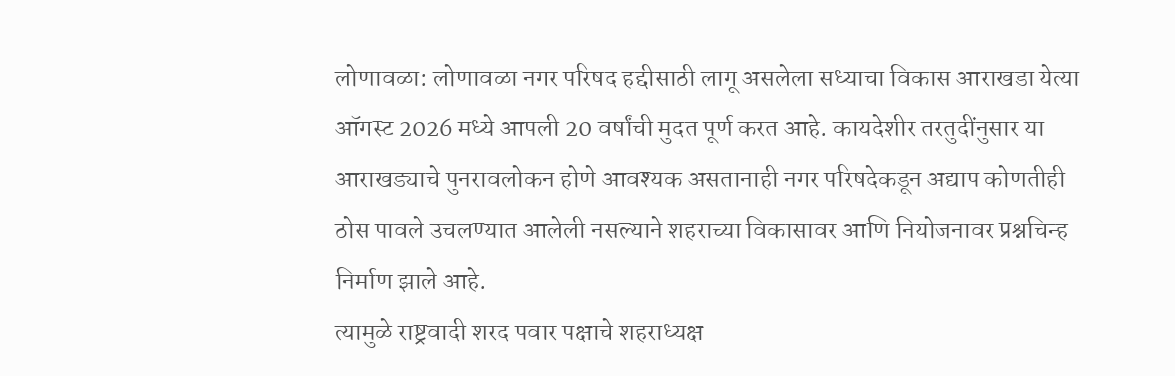लोणावळा: लोणावळा नगर परिषद हद्दीसाठी लागू असलेला सध्याचा विकास आराखडा येत्या ऑगस्ट 2026 मध्ये आपली 20 वर्षांची मुदत पूर्ण करत आहे. कायदेशीर तरतुदींनुसार या आराखड्याचे पुनरावलोकन होणे आवश्यक असतानाही नगर परिषदेकडून अद्याप कोणतीही ठोस पावले उचलण्यात आलेली नसल्याने शहराच्या विकासावर आणि नियोजनावर प्रश्नचिन्ह निर्माण झाले आहे.
त्यामुळे राष्ट्रवादी शरद पवार पक्षाचे शहराध्यक्ष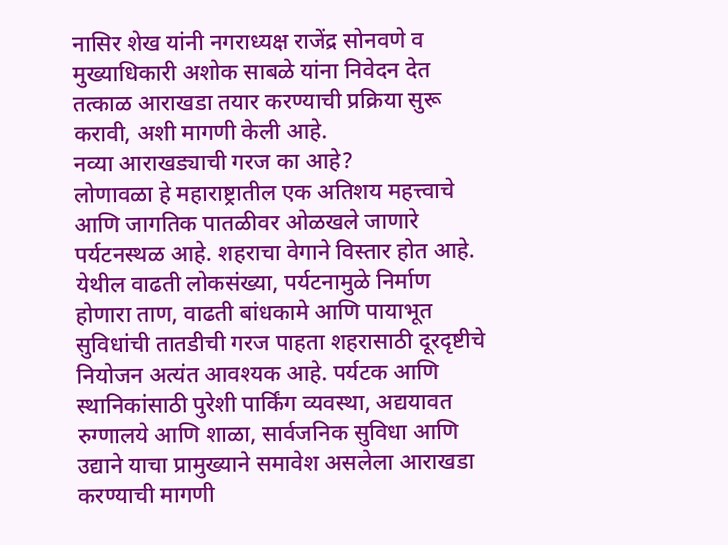नासिर शेख यांनी नगराध्यक्ष राजेंद्र सोनवणे व मुख्याधिकारी अशोक साबळे यांना निवेदन देत तत्काळ आराखडा तयार करण्याची प्रक्रिया सुरू करावी, अशी मागणी केली आहे.
नव्या आराखड्याची गरज का आहे?
लोणावळा हे महाराष्ट्रातील एक अतिशय महत्त्वाचे आणि जागतिक पातळीवर ओळखले जाणारे पर्यटनस्थळ आहे. शहराचा वेगाने विस्तार होत आहे. येथील वाढती लोकसंख्या, पर्यटनामुळे निर्माण होणारा ताण, वाढती बांधकामे आणि पायाभूत सुविधांची तातडीची गरज पाहता शहरासाठी दूरदृष्टीचे नियोजन अत्यंत आवश्यक आहे. पर्यटक आणि स्थानिकांसाठी पुरेशी पार्किंग व्यवस्था, अद्ययावत रुग्णालये आणि शाळा, सार्वजनिक सुविधा आणि उद्याने याचा प्रामुख्याने समावेश असलेला आराखडा करण्याची मागणी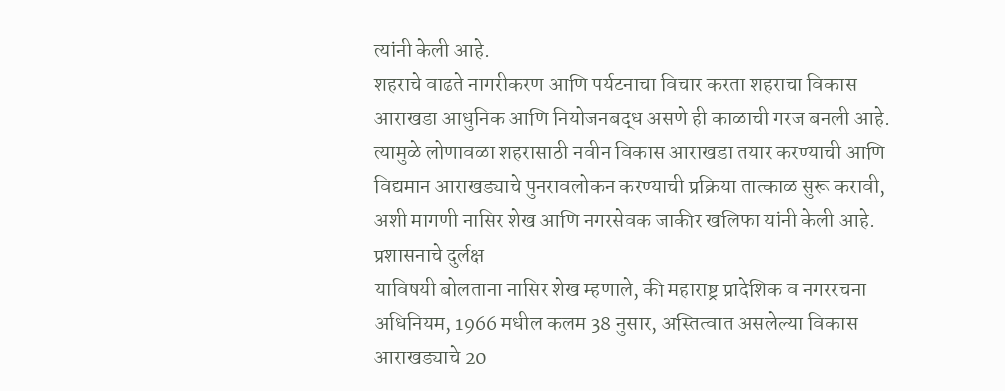त्यांनी केली आहे.
शहराचे वाढते नागरीकरण आणि पर्यटनाचा विचार करता शहराचा विकास आराखडा आधुनिक आणि नियोजनबद्ध असणे ही काळाची गरज बनली आहे. त्यामुळे लोणावळा शहरासाठी नवीन विकास आराखडा तयार करण्याची आणि विद्यमान आराखड्याचे पुनरावलोकन करण्याची प्रक्रिया तात्काळ सुरू करावी, अशी मागणी नासिर शेख आणि नगरसेवक जाकीर खलिफा यांनी केली आहे.
प्रशासनाचे दुर्लक्ष
याविषयी बोलताना नासिर शेख म्हणाले, की महाराष्ट्र प्रादेशिक व नगररचना अधिनियम, 1966 मधील कलम 38 नुसार, अस्तित्वात असलेल्या विकास आराखड्याचे 20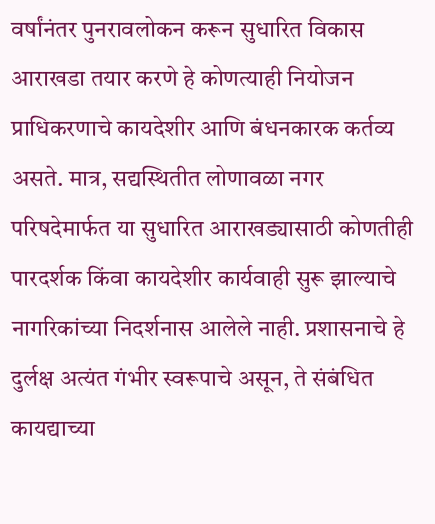वर्षांनंतर पुनरावलोकन करून सुधारित विकास आराखडा तयार करणे हे कोणत्याही नियोजन प्राधिकरणाचे कायदेशीर आणि बंधनकारक कर्तव्य असते. मात्र, सद्यस्थितीत लोणावळा नगर परिषदेमार्फत या सुधारित आराखड्यासाठी कोणतीही पारदर्शक किंवा कायदेशीर कार्यवाही सुरू झाल्याचे नागरिकांच्या निदर्शनास आलेले नाही. प्रशासनाचे हे दुर्लक्ष अत्यंत गंभीर स्वरूपाचे असून, ते संबंधित कायद्याच्या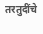तरतुदींचे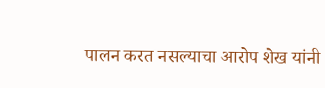पालन करत नसल्याचा आरोप शेख यांनी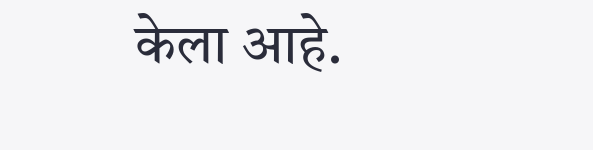केला आहे.